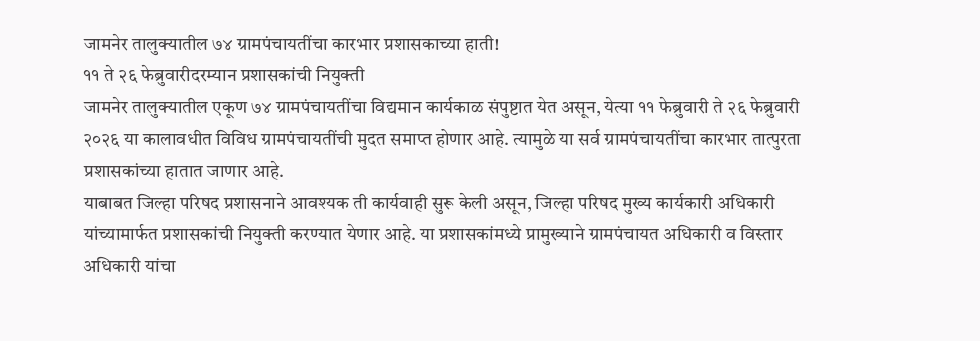जामनेर तालुक्यातील ७४ ग्रामपंचायतींचा कारभार प्रशासकाच्या हाती!
११ ते २६ फेब्रुवारीदरम्यान प्रशासकांची नियुक्ती
जामनेर तालुक्यातील एकूण ७४ ग्रामपंचायतींचा विद्यमान कार्यकाळ संपुष्टात येत असून, येत्या ११ फेब्रुवारी ते २६ फेब्रुवारी २०२६ या कालावधीत विविध ग्रामपंचायतींची मुदत समाप्त होणार आहे. त्यामुळे या सर्व ग्रामपंचायतींचा कारभार तात्पुरता प्रशासकांच्या हातात जाणार आहे.
याबाबत जिल्हा परिषद प्रशासनाने आवश्यक ती कार्यवाही सुरू केली असून, जिल्हा परिषद मुख्य कार्यकारी अधिकारी यांच्यामार्फत प्रशासकांची नियुक्ती करण्यात येणार आहे. या प्रशासकांमध्ये प्रामुख्याने ग्रामपंचायत अधिकारी व विस्तार अधिकारी यांचा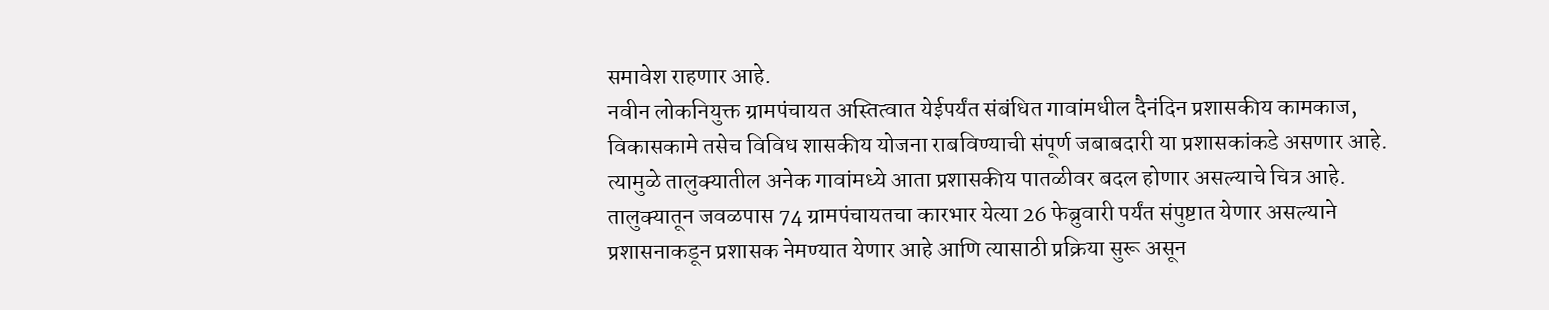समावेश राहणार आहे.
नवीन लोकनियुक्त ग्रामपंचायत अस्तित्वात येईपर्यंत संबंधित गावांमधील दैनंदिन प्रशासकीय कामकाज, विकासकामे तसेच विविध शासकीय योजना राबविण्याची संपूर्ण जबाबदारी या प्रशासकांकडे असणार आहे. त्यामुळे तालुक्यातील अनेक गावांमध्ये आता प्रशासकीय पातळीवर बदल होणार असल्याचे चित्र आहे.
तालुक्यातून जवळपास 74 ग्रामपंचायतचा कारभार येत्या 26 फेब्रुवारी पर्यंत संपुष्टात येणार असल्याने प्रशासनाकडून प्रशासक नेमण्यात येणार आहे आणि त्यासाठी प्रक्रिया सुरू असून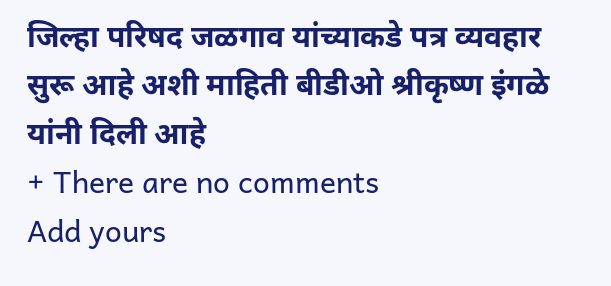जिल्हा परिषद जळगाव यांच्याकडे पत्र व्यवहार सुरू आहे अशी माहिती बीडीओ श्रीकृष्ण इंगळे यांनी दिली आहे
+ There are no comments
Add yours